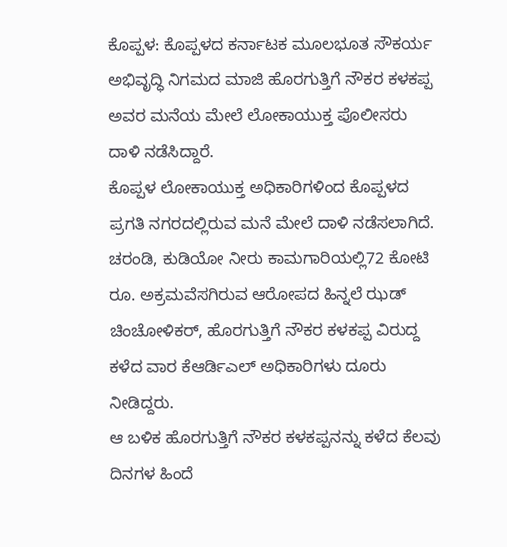ಕೊಪ್ಪಳ: ಕೊಪ್ಪಳದ ಕರ್ನಾಟಕ ಮೂಲಭೂತ ಸೌಕರ್ಯ ಅಭಿವೃದ್ಧಿ ನಿಗಮದ ಮಾಜಿ ಹೊರಗುತ್ತಿಗೆ ನೌಕರ ಕಳಕಪ್ಪ ಅವರ ಮನೆಯ ಮೇಲೆ ಲೋಕಾಯುಕ್ತ ಪೊಲೀಸರು ದಾಳಿ ನಡೆಸಿದ್ದಾರೆ.
ಕೊಪ್ಪಳ ಲೋಕಾಯುಕ್ತ ಅಧಿಕಾರಿಗಳಿಂದ ಕೊಪ್ಪಳದ ಪ್ರಗತಿ ನಗರದಲ್ಲಿರುವ ಮನೆ ಮೇಲೆ ದಾಳಿ ನಡೆಸಲಾಗಿದೆ.
ಚರಂಡಿ, ಕುಡಿಯೋ ನೀರು ಕಾಮಗಾರಿಯಲ್ಲಿ72 ಕೋಟಿ ರೂ. ಅಕ್ರಮವೆಸಗಿರುವ ಆರೋಪದ ಹಿನ್ನಲೆ ಝಡ್ ಚಿಂಚೋಳಿಕರ್, ಹೊರಗುತ್ತಿಗೆ ನೌಕರ ಕಳಕಪ್ಪ ವಿರುದ್ದ ಕಳೆದ ವಾರ ಕೆಆರ್ಡಿಎಲ್ ಅಧಿಕಾರಿಗಳು ದೂರು ನೀಡಿದ್ದರು.
ಆ ಬಳಿಕ ಹೊರಗುತ್ತಿಗೆ ನೌಕರ ಕಳಕಪ್ಪನನ್ನು ಕಳೆದ ಕೆಲವು ದಿನಗಳ ಹಿಂದೆ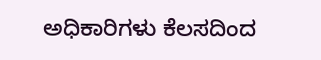ಅಧಿಕಾರಿಗಳು ಕೆಲಸದಿಂದ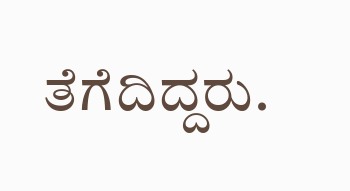ತೆಗೆದಿದ್ದರು.